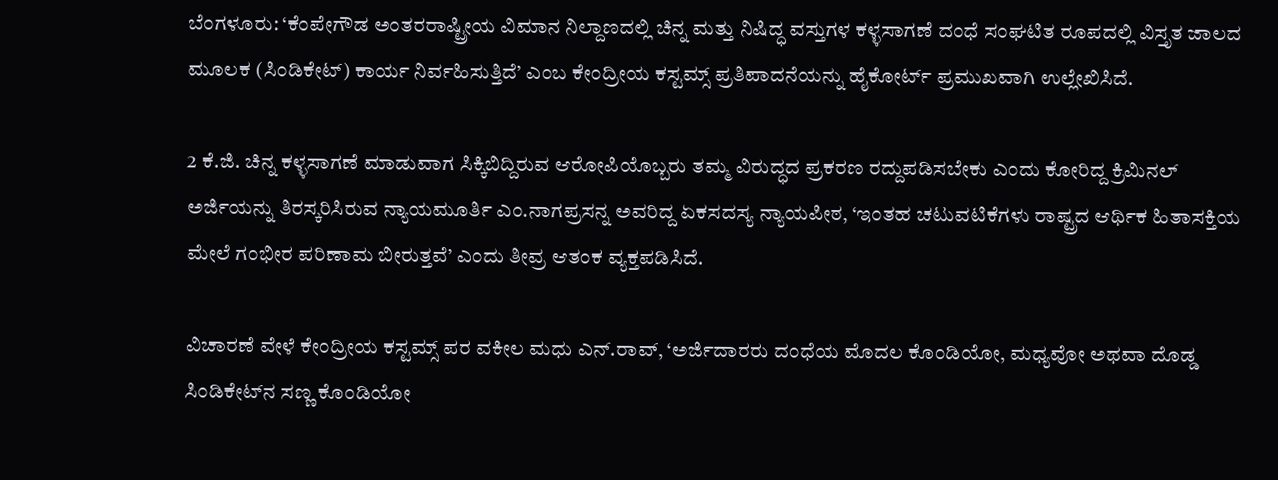ಬೆಂಗಳೂರು: ‘ಕೆಂಪೇಗೌಡ ಅಂತರರಾಷ್ಟ್ರೀಯ ವಿಮಾನ ನಿಲ್ದಾಣದಲ್ಲಿ ಚಿನ್ನ ಮತ್ತು ನಿಷಿದ್ಧ ವಸ್ತುಗಳ ಕಳ್ಳಸಾಗಣೆ ದಂಧೆ ಸಂಘಟಿತ ರೂಪದಲ್ಲಿ ವಿಸ್ತೃತ ಜಾಲದ ಮೂಲಕ (ಸಿಂಡಿಕೇಟ್‌) ಕಾರ್ಯ ನಿರ್ವಹಿಸುತ್ತಿದೆ’ ಎಂಬ ಕೇಂದ್ರೀಯ ಕಸ್ಟಮ್ಸ್‌ ಪ್ರತಿಪಾದನೆಯನ್ನು ಹೈಕೋರ್ಟ್‌ ಪ್ರಮುಖವಾಗಿ ಉಲ್ಲೇಖಿಸಿದೆ.

2 ಕೆ.ಜಿ. ಚಿನ್ನ ಕಳ್ಳಸಾಗಣೆ ಮಾಡುವಾಗ ಸಿಕ್ಕಿಬಿದ್ದಿರುವ ಆರೋಪಿಯೊಬ್ಬರು ತಮ್ಮ ವಿರುದ್ಧದ ಪ್ರಕರಣ ರದ್ದುಪಡಿಸಬೇಕು ಎಂದು ಕೋರಿದ್ದ ಕ್ರಿಮಿನಲ್‌ ಅರ್ಜಿಯನ್ನು ತಿರಸ್ಕರಿಸಿರುವ ನ್ಯಾಯಮೂರ್ತಿ ಎಂ.ನಾಗಪ್ರಸನ್ನ ಅವರಿದ್ದ ಏಕಸದಸ್ಯ ನ್ಯಾಯಪೀಠ, ‘ಇಂತಹ ಚಟುವಟಿಕೆಗಳು ರಾಷ್ಟ್ರದ ಆರ್ಥಿಕ ಹಿತಾಸಕ್ತಿಯ ಮೇಲೆ ಗಂಭೀರ ಪರಿಣಾಮ ಬೀರುತ್ತವೆ’ ಎಂದು ತೀವ್ರ ಆತಂಕ ವ್ಯಕ್ತಪಡಿಸಿದೆ.

ವಿಚಾರಣೆ ವೇಳೆ ಕೇಂದ್ರೀಯ ಕಸ್ಟಮ್ಸ್‌ ಪರ ವಕೀಲ ಮಧು ಎನ್‌.ರಾವ್‌, ‘ಅರ್ಜಿದಾರರು ದಂಧೆಯ ಮೊದಲ ಕೊಂಡಿಯೋ, ಮಧ್ಯವೋ ಅಥವಾ ದೊಡ್ಡ ಸಿಂಡಿಕೇಟ್‌ನ ಸಣ್ಣ ಕೊಂಡಿಯೋ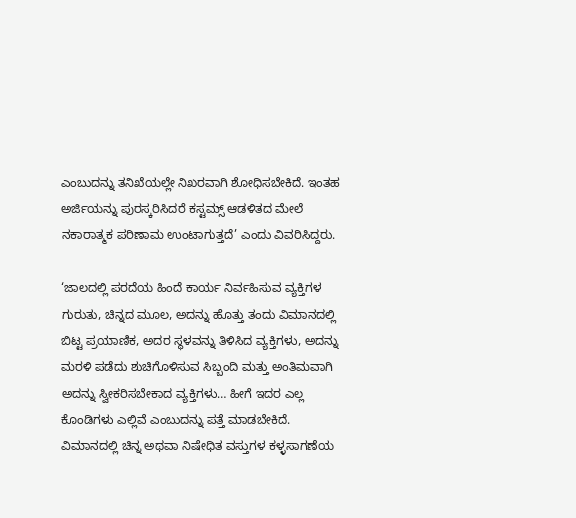ಎಂಬುದನ್ನು ತನಿಖೆಯಲ್ಲೇ ನಿಖರವಾಗಿ ಶೋಧಿಸಬೇಕಿದೆ. ಇಂತಹ ಅರ್ಜಿಯನ್ನು ಪುರಸ್ಕರಿಸಿದರೆ ಕಸ್ಟಮ್ಸ್ ಆಡಳಿತದ ಮೇಲೆ ನಕಾರಾತ್ಮಕ ಪರಿಣಾಮ ಉಂಟಾಗುತ್ತದೆ’ ಎಂದು ವಿವರಿಸಿದ್ದರು.

‘ಜಾಲದಲ್ಲಿ ಪರದೆಯ ಹಿಂದೆ ಕಾರ್ಯ ನಿರ್ವಹಿಸುವ ವ್ಯಕ್ತಿಗಳ ಗುರುತು, ಚಿನ್ನದ ಮೂಲ, ಅದನ್ನು ಹೊತ್ತು ತಂದು ವಿಮಾನದಲ್ಲಿ ಬಿಟ್ಟ ಪ್ರಯಾಣಿಕ, ಅದರ ಸ್ಥಳವನ್ನು ತಿಳಿಸಿದ ವ್ಯಕ್ತಿಗಳು, ಅದನ್ನು ಮರಳಿ ಪಡೆದು ಶುಚಿಗೊಳಿಸುವ ಸಿಬ್ಬಂದಿ ಮತ್ತು ಅಂತಿಮವಾಗಿ ಅದನ್ನು ಸ್ವೀಕರಿಸಬೇಕಾದ ವ್ಯಕ್ತಿಗಳು… ಹೀಗೆ ಇದರ ಎಲ್ಲ ಕೊಂಡಿಗಳು ಎಲ್ಲಿವೆ ಎಂಬುದನ್ನು ಪತ್ತೆ ಮಾಡಬೇಕಿದೆ. ವಿಮಾನದಲ್ಲಿ ಚಿನ್ನ ಅಥವಾ ನಿಷೇಧಿತ ವಸ್ತುಗಳ ಕಳ್ಳಸಾಗಣೆಯ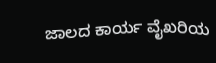ಜಾಲದ ಕಾರ್ಯ ವೈಖರಿಯ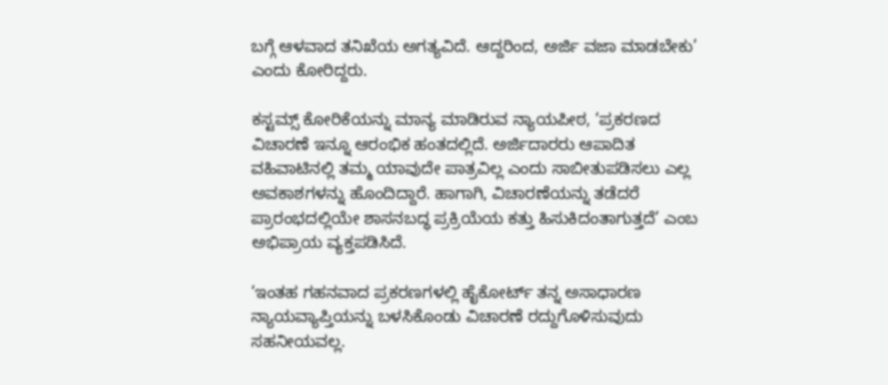ಬಗ್ಗೆ ಆಳವಾದ ತನಿಖೆಯ ಅಗತ್ಯವಿದೆ. ಆದ್ದರಿಂದ, ಅರ್ಜಿ ವಜಾ ಮಾಡಬೇಕು’ ಎಂದು ಕೋರಿದ್ದರು.

ಕಸ್ಟಮ್ಸ್‌ ಕೋರಿಕೆಯನ್ನು ಮಾನ್ಯ ಮಾಡಿರುವ ನ್ಯಾಯಪೀಠ, ‘ಪ್ರಕರಣದ ವಿಚಾರಣೆ ಇನ್ನೂ ಆರಂಭಿಕ ಹಂತದಲ್ಲಿದೆ. ಅರ್ಜಿದಾರರು ಆಪಾದಿತ ವಹಿವಾಟಿನಲ್ಲಿ ತಮ್ಮ ಯಾವುದೇ ಪಾತ್ರವಿಲ್ಲ ಎಂದು ಸಾಬೀತುಪಡಿಸಲು ಎಲ್ಲ ಅವಕಾಶಗಳನ್ನು ಹೊಂದಿದ್ದಾರೆ. ಹಾಗಾಗಿ, ವಿಚಾರಣೆಯನ್ನು ತಡೆದರೆ ಪ್ರಾರಂಭದಲ್ಲಿಯೇ ಶಾಸನಬದ್ಧ ಪ್ರಕ್ರಿಯೆಯ ಕತ್ತು ಹಿಸುಕಿದಂತಾಗುತ್ತದೆ’ ಎಂಬ ಅಭಿಪ್ರಾಯ ವ್ಯಕ್ತಪಡಿಸಿದೆ.

‘ಇಂತಹ ಗಹನವಾದ ಪ್ರಕರಣಗಳಲ್ಲಿ ಹೈಕೋರ್ಟ್‌ ತನ್ನ ಅಸಾಧಾರಣ ನ್ಯಾಯವ್ಯಾಪ್ತಿಯನ್ನು ಬಳಸಿಕೊಂಡು ವಿಚಾರಣೆ ರದ್ದುಗೊಳಿಸುವುದು ಸಹನೀಯವಲ್ಲ.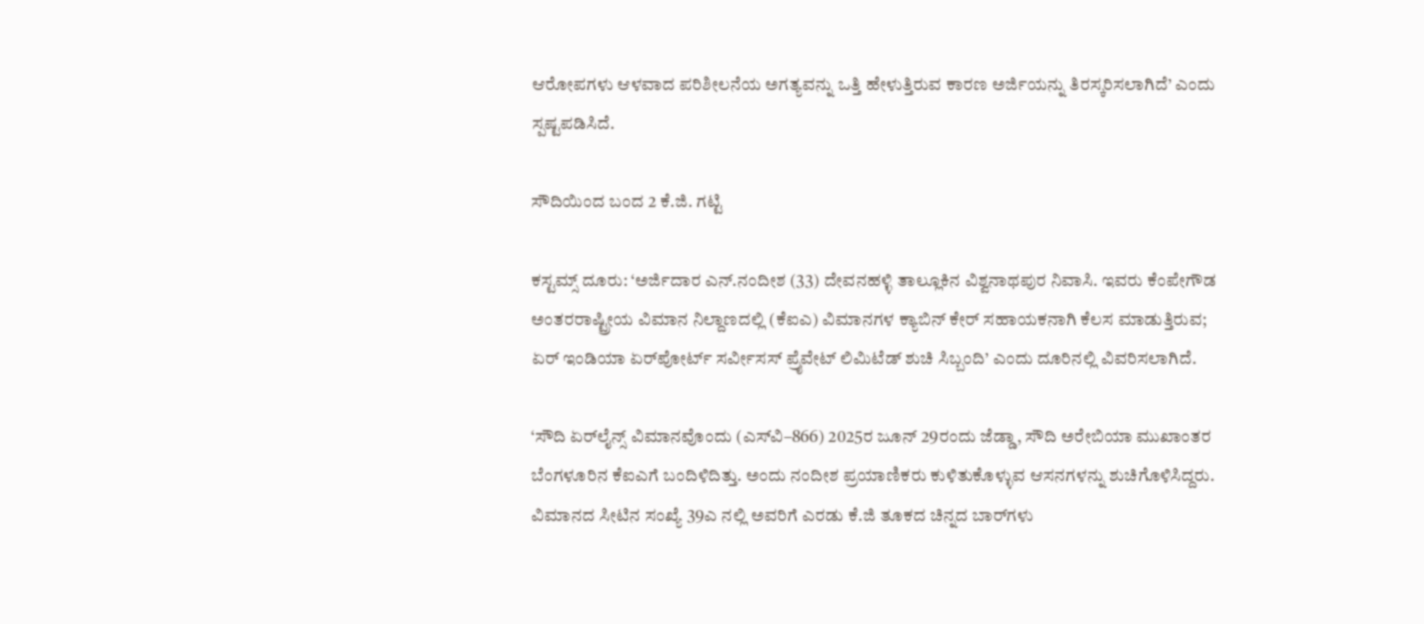ಆರೋಪಗಳು ಆಳವಾದ ಪರಿಶೀಲನೆಯ ಅಗತ್ಯವನ್ನು ಒತ್ತಿ ಹೇಳುತ್ತಿರುವ ಕಾರಣ ಅರ್ಜಿಯನ್ನು ತಿರಸ್ಕರಿಸಲಾಗಿದೆ’ ಎಂದು ಸ್ಪಷ್ಟಪಡಿಸಿದೆ.

ಸೌದಿಯಿಂದ ಬಂದ 2 ಕೆ.ಜಿ. ಗಟ್ಟಿ

ಕಸ್ಟಮ್ಸ್‌ ದೂರು: ‘ಅರ್ಜಿದಾರ ಎನ್‌.ನಂದೀಶ (33) ದೇವನಹಳ್ಳಿ ತಾಲ್ಲೂಕಿನ ವಿಶ್ವನಾಥಪುರ ನಿವಾಸಿ. ಇವರು ಕೆಂಪೇಗೌಡ ಅಂತರರಾಷ್ಟ್ರೀಯ ವಿಮಾನ ನಿಲ್ದಾಣದಲ್ಲಿ (ಕೆಐಎ) ವಿಮಾನಗಳ ಕ್ಯಾಬಿನ್‌ ಕೇರ್‌ ಸಹಾಯಕನಾಗಿ ಕೆಲಸ ಮಾಡುತ್ತಿರುವ; ಏರ್‌ ಇಂಡಿಯಾ ಏರ್‌ಪೋರ್ಟ್‌ ಸರ್ವೀಸಸ್‌ ಪ್ರೈವೇಟ್‌ ಲಿಮಿಟೆಡ್‌ ಶುಚಿ ಸಿಬ್ಬಂದಿ’ ಎಂದು ದೂರಿನಲ್ಲಿ ವಿವರಿಸಲಾಗಿದೆ.

‘ಸೌದಿ ಏರ್‌ಲೈನ್ಸ್ ವಿಮಾನವೊಂದು (ಎಸ್‌ವಿ–866) 2025ರ ಜೂನ್‌ 29ರಂದು ಜೆಡ್ಡಾ, ಸೌದಿ ಅರೇಬಿಯಾ ಮುಖಾಂತರ ಬೆಂಗಳೂರಿನ ಕೆಐಎಗೆ ಬಂದಿಳಿದಿತ್ತು. ಅಂದು ನಂದೀಶ ಪ್ರಯಾಣಿಕರು ಕುಳಿತುಕೊಳ್ಳುವ ಆಸನಗಳನ್ನು ಶುಚಿಗೊಳಿಸಿದ್ದರು. ವಿಮಾನದ ಸೀಟಿನ ಸಂಖ್ಯೆ 39ಎ ನಲ್ಲಿ ಅವರಿಗೆ ಎರಡು ಕೆ.ಜಿ ತೂಕದ ಚಿನ್ನದ ಬಾರ್‌ಗಳು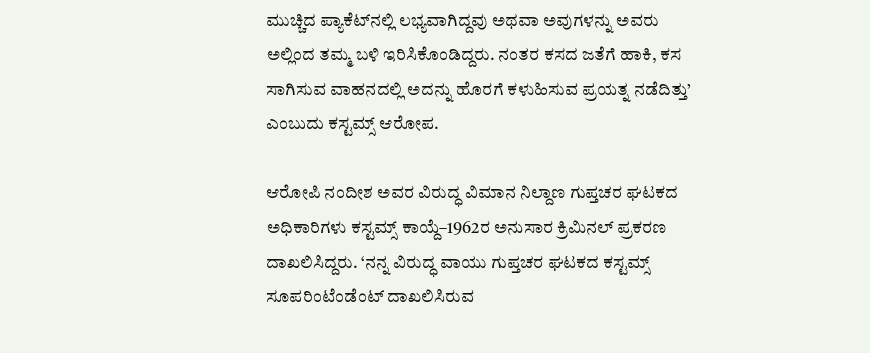ಮುಚ್ಚಿದ ಪ್ಯಾಕೆಟ್‌ನಲ್ಲಿ ಲಭ್ಯವಾಗಿದ್ದವು ಅಥವಾ ಅವುಗಳನ್ನು ಅವರು ಅಲ್ಲಿಂದ ತಮ್ಮ ಬಳಿ ಇರಿಸಿಕೊಂಡಿದ್ದರು. ನಂತರ ಕಸದ ಜತೆಗೆ ಹಾಕಿ, ಕಸ ಸಾಗಿಸುವ ವಾಹನದಲ್ಲಿ ಅದನ್ನು ಹೊರಗೆ ಕಳುಹಿಸುವ ಪ್ರಯತ್ನ ನಡೆದಿತ್ತು’ ಎಂಬುದು ಕಸ್ಟಮ್ಸ್‌ ಆರೋಪ.

ಆರೋಪಿ ನಂದೀಶ ಅವರ ವಿರುದ್ಧ ವಿಮಾನ ನಿಲ್ದಾಣ ಗುಪ್ತಚರ ಘಟಕದ ಅಧಿಕಾರಿಗಳು ಕಸ್ಟಮ್ಸ್‌ ಕಾಯ್ದೆ–1962ರ ಅನುಸಾರ ಕ್ರಿಮಿನಲ್‌ ಪ್ರಕರಣ ದಾಖಲಿಸಿದ್ದರು. ‘ನನ್ನ ವಿರುದ್ಧ ವಾಯು ಗುಪ್ತಚರ ಘಟಕದ ಕಸ್ಟಮ್ಸ್ ಸೂಪರಿಂಟೆಂಡೆಂಟ್‌ ದಾಖಲಿಸಿರುವ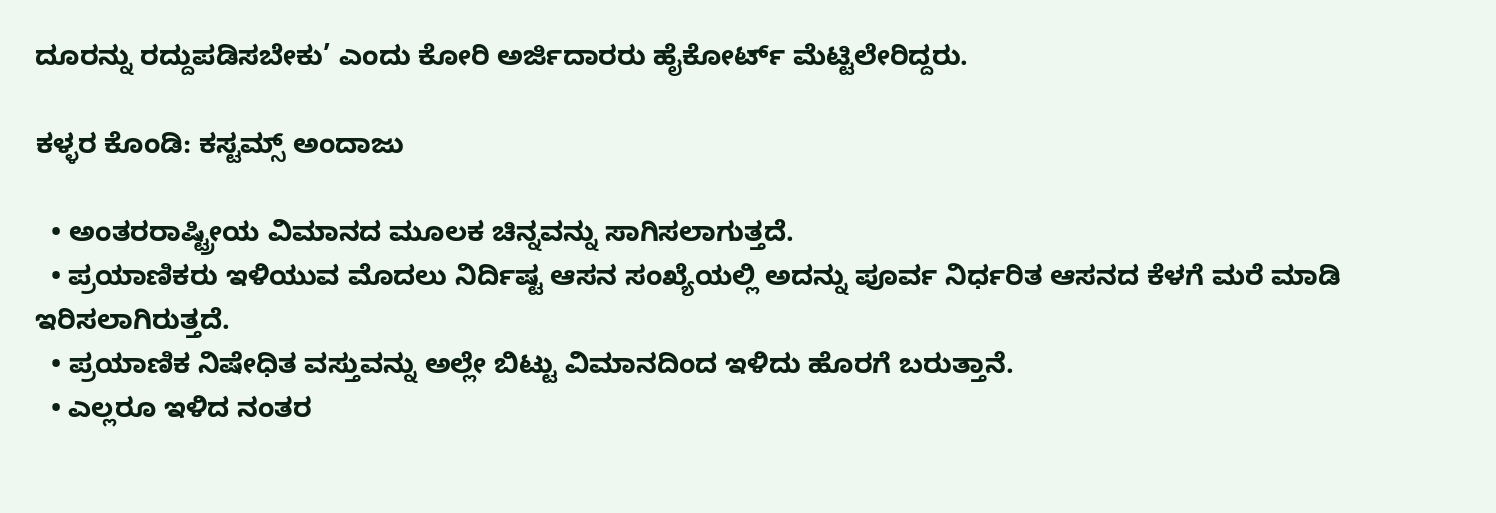ದೂರನ್ನು ರದ್ದುಪಡಿಸಬೇಕು’ ಎಂದು ಕೋರಿ ಅರ್ಜಿದಾರರು ಹೈಕೋರ್ಟ್‌ ಮೆಟ್ಟಿಲೇರಿದ್ದರು.

ಕಳ್ಳರ ಕೊಂಡಿ: ಕಸ್ಟಮ್ಸ್‌ ಅಂದಾಜು

  • ಅಂತರರಾಷ್ಟ್ರೀಯ ವಿಮಾನದ ಮೂಲಕ ಚಿನ್ನವನ್ನು ಸಾಗಿಸಲಾಗುತ್ತದೆ.
  • ಪ್ರಯಾಣಿಕರು ಇಳಿಯುವ ಮೊದಲು ನಿರ್ದಿಷ್ಟ ಆಸನ ಸಂಖ್ಯೆಯಲ್ಲಿ ಅದನ್ನು ಪೂರ್ವ ನಿರ್ಧರಿತ ಆಸನದ ಕೆಳಗೆ ಮರೆ ಮಾಡಿ ಇರಿಸಲಾಗಿರುತ್ತದೆ.
  • ಪ್ರಯಾಣಿಕ ನಿಷೇಧಿತ ವಸ್ತುವನ್ನು ಅಲ್ಲೇ ಬಿಟ್ಟು ವಿಮಾನದಿಂದ ಇಳಿದು ಹೊರಗೆ ಬರುತ್ತಾನೆ.
  • ಎಲ್ಲರೂ ಇಳಿದ ನಂತರ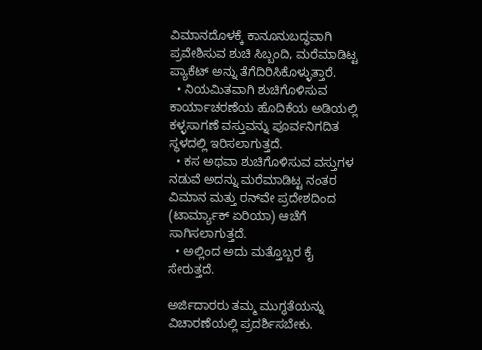ವಿಮಾನದೊಳಕ್ಕೆ ಕಾನೂನುಬದ್ಧವಾಗಿ ಪ್ರವೇಶಿಸುವ ಶುಚಿ ಸಿಬ್ಬಂದಿ, ಮರೆಮಾಡಿಟ್ಟ ಪ್ಯಾಕೆಟ್ ಅನ್ನು ತೆಗೆದಿರಿಸಿಕೊಳ್ಳುತ್ತಾರೆ.
  • ನಿಯಮಿತವಾಗಿ ಶುಚಿಗೊಳಿಸುವ ಕಾರ್ಯಾಚರಣೆಯ ಹೊದಿಕೆಯ ಅಡಿಯಲ್ಲಿ ಕಳ್ಳಸಾಗಣೆ ವಸ್ತುವನ್ನು ಪೂರ್ವನಿಗದಿತ ಸ್ಥಳದಲ್ಲಿ ಇರಿಸಲಾಗುತ್ತದೆ.
  • ಕಸ ಅಥವಾ ಶುಚಿಗೊಳಿಸುವ ವಸ್ತುಗಳ ನಡುವೆ ಅದನ್ನು ಮರೆಮಾಡಿಟ್ಟ ನಂತರ ವಿಮಾನ ಮತ್ತು ರನ್‌ವೇ ಪ್ರದೇಶದಿಂದ (ಟಾರ್ಮ್ಯಾಕ್‌ ಏರಿಯಾ) ಆಚೆಗೆ ಸಾಗಿಸಲಾಗುತ್ತದೆ.
  • ಅಲ್ಲಿಂದ ಅದು ಮತ್ತೊಬ್ಬರ ಕೈ ಸೇರುತ್ತದೆ.

ಅರ್ಜಿದಾರರು ತಮ್ಮ ಮುಗ್ಧತೆಯನ್ನು ವಿಚಾರಣೆಯಲ್ಲಿ ಪ್ರದರ್ಶಿಸಬೇಕು.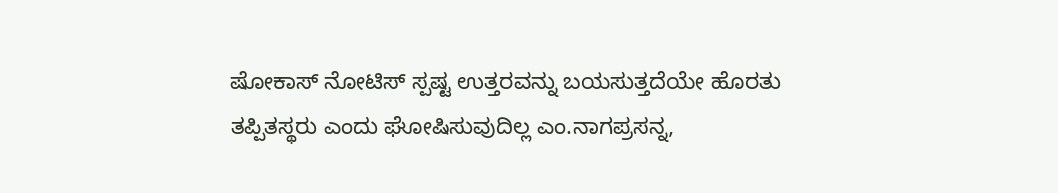ಷೋಕಾಸ್ ನೋಟಿಸ್ ಸ್ಪಷ್ಟ ಉತ್ತರವನ್ನು ಬಯಸುತ್ತದೆಯೇ ಹೊರತು ತಪ್ಪಿತಸ್ಥರು ಎಂದು ಘೋಷಿಸುವುದಿಲ್ಲ ಎಂ.ನಾಗಪ್ರಸನ್ನ,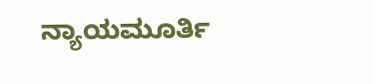ನ್ಯಾಯಮೂರ್ತಿ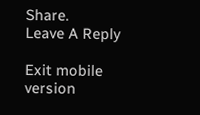Share.
Leave A Reply

Exit mobile version